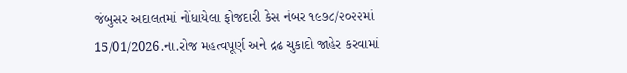જંબુસર અદાલતમાં નોંધાયેલા ફોજદારી કેસ નંબર ૧૯૭૮/૨૦૨૨માં 15/01/2026.ના.રોજ મહત્વપૂર્ણ અને દ્રઢ ચુકાદો જાહેર કરવામાં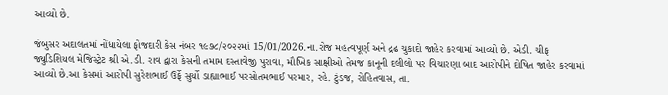આવ્યો છે.

જંબુસર અદાલતમાં નોંધાયેલા ફોજદારી કેસ નંબર ૧૯૭૮/૨૦૨૨માં 15/01/2026.ના.રોજ મહત્વપૂર્ણ અને દ્રઢ ચુકાદો જાહેર કરવામાં આવ્યો છે. એડી. ચીફ જ્યુડિશિયલ મેજિસ્ટ્રેટ શ્રી એ.ડી. રાવ દ્વારા કેસની તમામ દસ્તાવેજી પુરાવા, મૌખિક સાક્ષીઓ તેમજ કાનૂની દલીલો પર વિચારણા બાદ આરોપીને દોષિત જાહેર કરવામાં આવ્યો છે.આ કેસમાં આરોપી સુરેશભાઈ ઉર્ફે સુર્યો ડાહ્યાભાઈ પરસોતમભાઈ પરમાર, રહે. ટુંડજ, રોહિતવાસ, તા.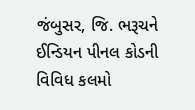જંબુસર, જિ. ભરૂચને ઈન્ડિયન પીનલ કોડની વિવિધ કલમો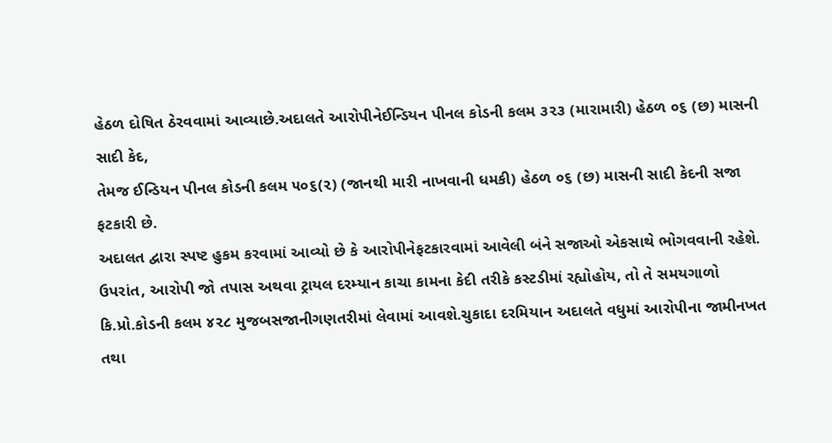હેઠળ દોષિત ઠેરવવામાં આવ્યાછે.અદાલતે આરોપીનેઈન્ડિયન પીનલ કોડની કલમ ૩૨૩ (મારામારી) હેઠળ ૦૬ (છ) માસની સાદી કેદ,
તેમજ ઈન્ડિયન પીનલ કોડની કલમ ૫૦૬(૨) (જાનથી મારી નાખવાની ધમકી) હેઠળ ૦૬ (છ) માસની સાદી કેદની સજા ફટકારી છે.
અદાલત દ્વારા સ્પષ્ટ હુકમ કરવામાં આવ્યો છે કે આરોપીનેફટકારવામાં આવેલી બંને સજાઓ એકસાથે ભોગવવાની રહેશે. ઉપરાંત, આરોપી જો તપાસ અથવા ટ્રાયલ દરમ્યાન કાચા કામના કેદી તરીકે કસ્ટડીમાં રહ્યોહોય, તો તે સમયગાળો કિ.પ્રો.કોડની કલમ ૪૨૮ મુજબસજાનીગણતરીમાં લેવામાં આવશે.ચુકાદા દરમિયાન અદાલતે વધુમાં આરોપીના જામીનખત તથા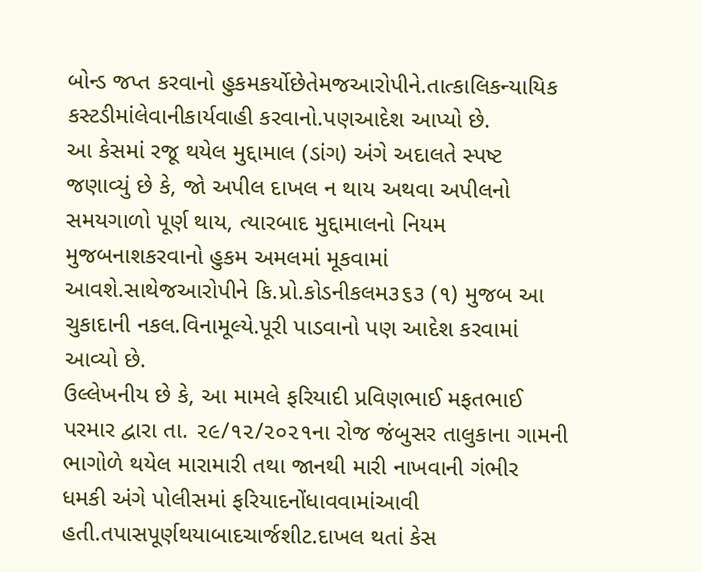બોન્ડ જપ્ત કરવાનો હુકમકર્યોછેતેમજઆરોપીને.તાત્કાલિકન્યાયિક કસ્ટડીમાંલેવાનીકાર્યવાહી કરવાનો.પણઆદેશ આપ્યો છે.
આ કેસમાં રજૂ થયેલ મુદ્દામાલ (ડાંગ) અંગે અદાલતે સ્પષ્ટ જણાવ્યું છે કે, જો અપીલ દાખલ ન થાય અથવા અપીલનો સમયગાળો પૂર્ણ થાય, ત્યારબાદ મુદ્દામાલનો નિયમ મુજબનાશકરવાનો હુકમ અમલમાં મૂકવામાં આવશે.સાથેજઆરોપીને કિ.પ્રો.કોડનીકલમ૩૬૩ (૧) મુજબ આ ચુકાદાની નકલ.વિનામૂલ્યે.પૂરી પાડવાનો પણ આદેશ કરવામાં આવ્યો છે.
ઉલ્લેખનીય છે કે, આ મામલે ફરિયાદી પ્રવિણભાઈ મફતભાઈ પરમાર દ્વારા તા. ૨૯/૧૨/૨૦૨૧ના રોજ જંબુસર તાલુકાના ગામની ભાગોળે થયેલ મારામારી તથા જાનથી મારી નાખવાની ગંભીર ધમકી અંગે પોલીસમાં ફરિયાદનોંધાવવામાંઆવી હતી.તપાસપૂર્ણથયાબાદચાર્જશીટ.દાખલ થતાં કેસ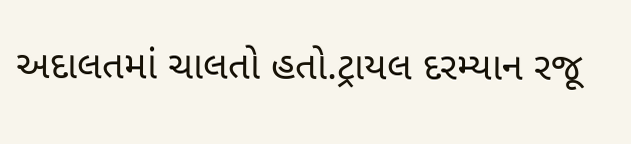અદાલતમાં ચાલતો હતો.ટ્રાયલ દરમ્યાન રજૂ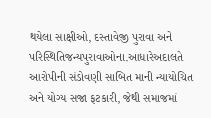થયેલા સાક્ષીઓ, દસ્તાવેજી પુરાવા અને પરિસ્થિતિજન્યપુરાવાઓના.આધારેઅદાલતે આરોપીની સંડોવણી સાબિત માની ન્યાયોચિત અને યોગ્ય સજા ફટકારી, જેથી સમાજમાં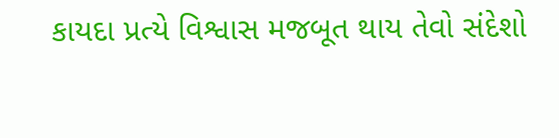કાયદા પ્રત્યે વિશ્વાસ મજબૂત થાય તેવો સંદેશો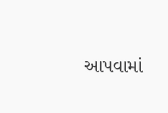આપવામાં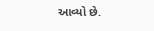આવ્યો છે.